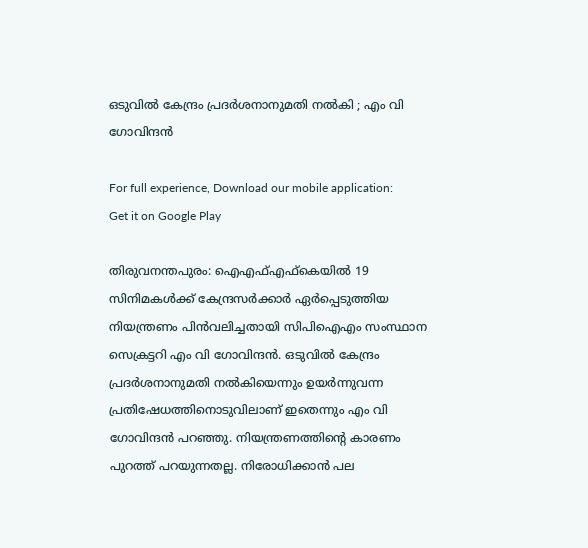ഒടുവില്‍ കേന്ദ്രം പ്രദര്‍ശനാനുമതി നല്‍കി ; എം വി ഗോവിന്ദന്‍

For full experience, Download our mobile application:
Get it on Google Play

തിരുവനന്തപുരം: ഐഎഫ്എഫ്‌കെയില്‍ 19 സിനിമകള്‍ക്ക് കേന്ദ്രസര്‍ക്കാര്‍ ഏര്‍പ്പെടുത്തിയ നിയന്ത്രണം പിന്‍വലിച്ചതായി സിപിഐഎം സംസ്ഥാന സെക്രട്ടറി എം വി ഗോവിന്ദന്‍. ഒടുവില്‍ കേന്ദ്രം പ്രദര്‍ശനാനുമതി നല്‍കിയെന്നും ഉയര്‍ന്നുവന്ന പ്രതിഷേധത്തിനൊടുവിലാണ് ഇതെന്നും എം വി ഗോവിന്ദന്‍ പറഞ്ഞു. നിയന്ത്രണത്തിൻ്റെ കാരണം പുറത്ത് പറയുന്നതല്ല. നിരോധിക്കാന്‍ പല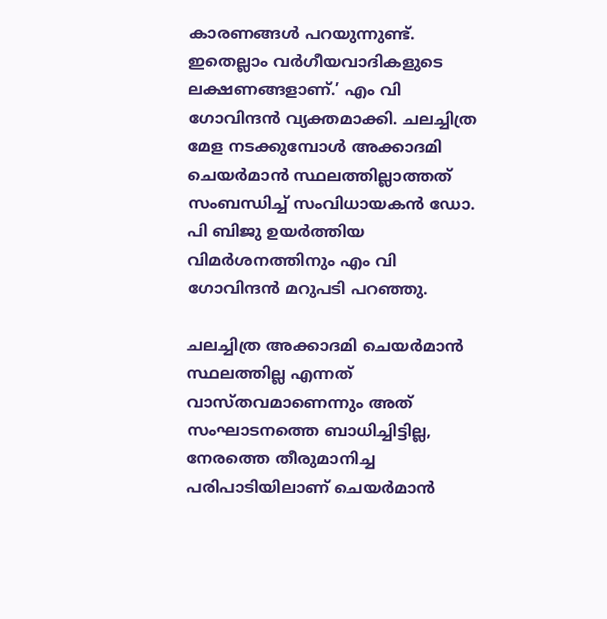കാരണങ്ങള്‍ പറയുന്നുണ്ട്. ഇതെല്ലാം വര്‍ഗീയവാദികളുടെ ലക്ഷണങ്ങളാണ്.’ എം വി ഗോവിന്ദന്‍ വ്യക്തമാക്കി. ചലച്ചിത്ര മേള നടക്കുമ്പോൾ അക്കാദമി ചെയർമാൻ സ്ഥലത്തില്ലാത്തത് സംബന്ധിച്ച് സംവിധായകന്‍ ഡോ. പി ബിജു ഉയർത്തിയ വിമർശനത്തിനും എം വി ഗോവിന്ദൻ മറുപടി പറഞ്ഞു.

ചലച്ചിത്ര അക്കാദമി ചെയര്‍മാന്‍ സ്ഥലത്തില്ല എന്നത് വാസ്തവമാണെന്നും അത് സംഘാടനത്തെ ബാധിച്ചിട്ടില്ല, നേരത്തെ തീരുമാനിച്ച പരിപാടിയിലാണ് ചെയര്‍മാന്‍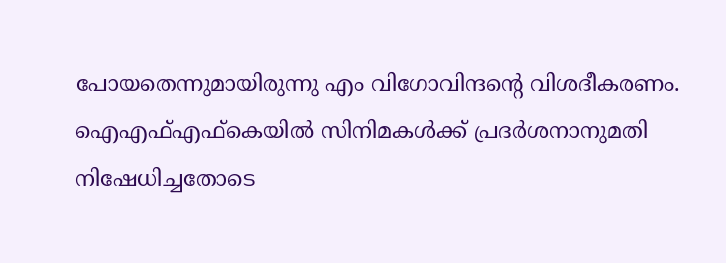പോയതെന്നുമായിരുന്നു എം വിഗോവിന്ദൻ്റെ വിശദീകരണം. ഐഎഫ്എഫ്‌കെയില്‍ സിനിമകള്‍ക്ക് പ്രദര്‍ശനാനുമതി നിഷേധിച്ചതോടെ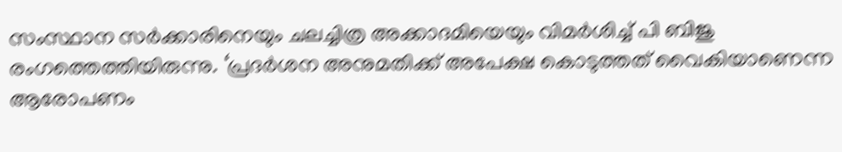സംസ്ഥാന സര്‍ക്കാരിനെയും ചലച്ചിത്ര അക്കാദമിയെയും വിമര്‍ശിച്ച് പി ബിജു രംഗത്തെത്തിയിരുന്നു. ‘പ്രദര്‍ശന അനുമതിക്ക് അപേക്ഷ കൊടുത്തത് വൈകിയാണെന്ന ആരോപണം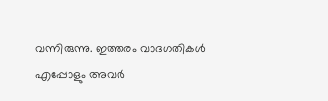വന്നിരുന്നു. ഇത്തരം വാദഗതികള്‍ എപ്പോളും അവര്‍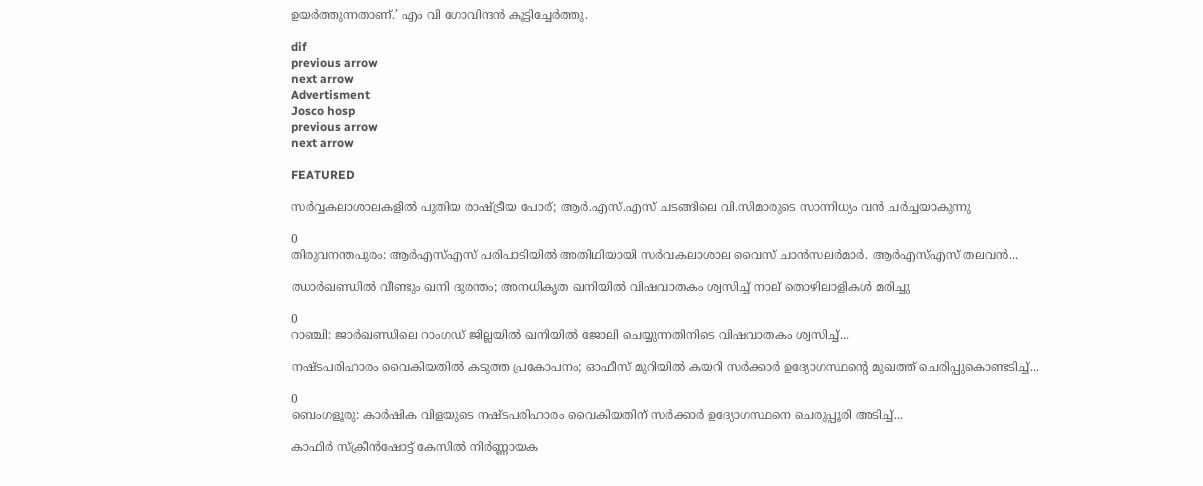ഉയര്‍ത്തുന്നതാണ്.’ എം വി ഗോവിന്ദന്‍ കൂട്ടിച്ചേര്‍ത്തു.

dif
previous arrow
next arrow
Advertisment
Josco hosp
previous arrow
next arrow

FEATURED

സർവ്വകലാശാലകളിൽ പുതിയ രാഷ്ട്രീയ പോര്; ആർ.എസ്.എസ് ചടങ്ങിലെ വി.സിമാരുടെ സാന്നിധ്യം വൻ ചർച്ചയാകുന്നു

0
തിരുവനന്തപുരം: ആർഎസ്എസ് പരിപാടിയിൽ അതിഥിയായി സർവകലാശാല വൈസ് ചാൻസലർമാർ. ആർഎസ്എസ് തലവൻ...

ഝാർഖണ്ഡിൽ വീണ്ടും ഖനി ദുരന്തം; അനധികൃത ഖനിയിൽ വിഷവാതകം ശ്വസിച്ച് നാല് തൊഴിലാളികൾ മരിച്ചു

0
റാഞ്ചി: ജാര്‍ഖണ്ഡിലെ റാംഗഡ് ജില്ലയിൽ ഖനിയില്‍ ജോലി ചെയ്യുന്നതിനിടെ വിഷവാതകം ശ്വസിച്ച്...

നഷ്ടപരിഹാരം വൈകിയതിൽ കടുത്ത പ്രകോപനം; ഓഫീസ് മുറിയിൽ കയറി സർക്കാർ ഉദ്യോഗസ്ഥന്റെ മുഖത്ത് ചെരിപ്പുകൊണ്ടടിച്ച്...

0
ബെംഗളൂരു: കാർഷിക വിളയുടെ നഷ്ടപരിഹാരം വൈകിയതിന് സര്‍ക്കാര്‍ ഉദ്യോഗസ്ഥനെ ചെരുപ്പൂരി അടിച്ച്...

കാഫിർ സ്ക്രീൻഷോട്ട് കേസിൽ നിർണ്ണായക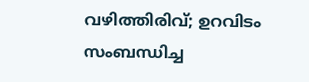വഴിത്തിരിവ്; ഉറവിടം സംബന്ധിച്ച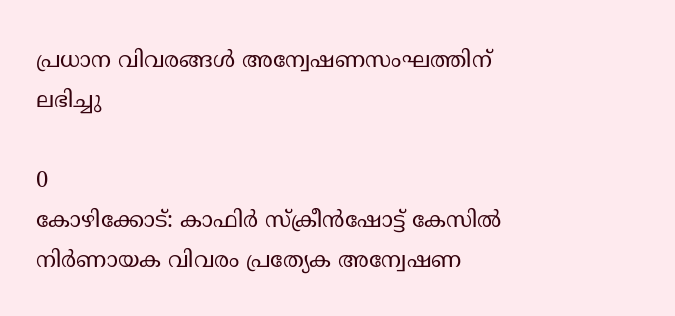പ്രധാന വിവരങ്ങൾ അന്വേഷണസംഘത്തിന് ലഭിച്ചു

0
കോഴിക്കോട്: കാഫിര്‍ സ്‌ക്രീന്‍ഷോട്ട് കേസില്‍ നിര്‍ണായക വിവരം പ്രത്യേക അന്വേഷണ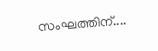സംഘത്തിന്....